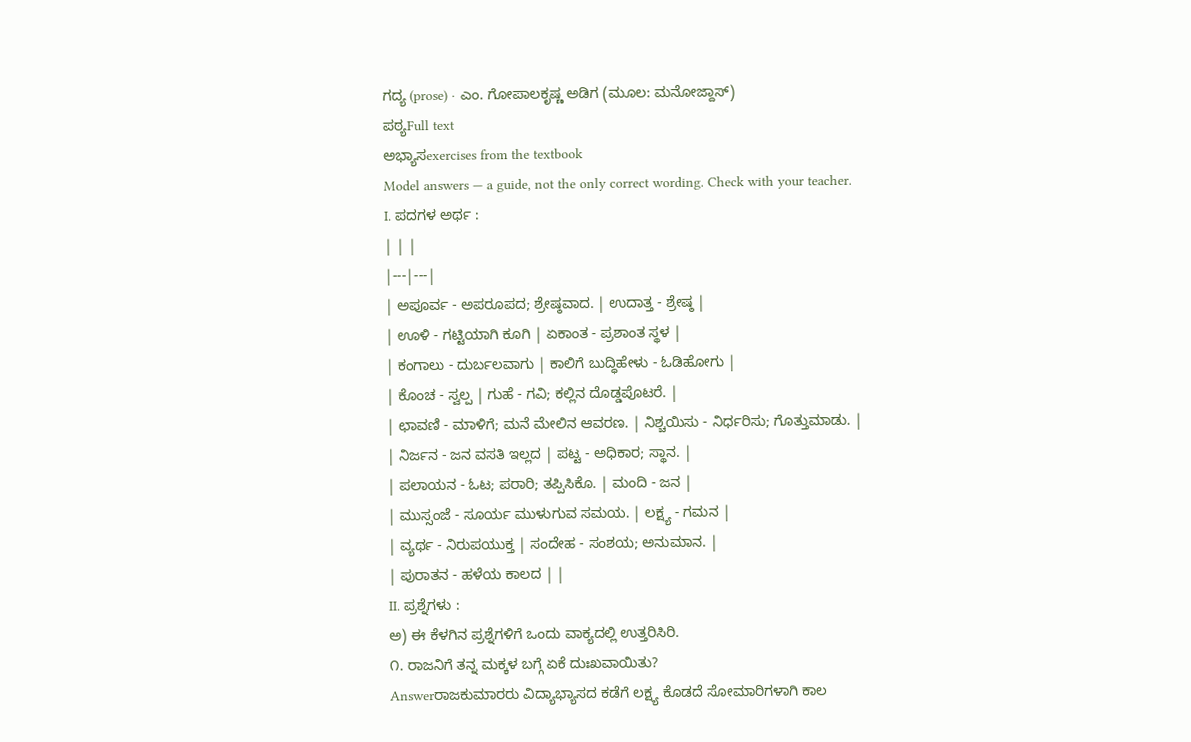ಗದ್ಯ (prose) · ಎಂ. ಗೋಪಾಲಕೃಷ್ಣ ಅಡಿಗ (ಮೂಲ: ಮನೋಜ್ದಾಸ್)
ಪಠ್ಯFull text
ಅಭ್ಯಾಸexercises from the textbook
Model answers — a guide, not the only correct wording. Check with your teacher.
I. ಪದಗಳ ಅರ್ಥ :
| | |
|---|---|
| ಅಪೂರ್ವ - ಅಪರೂಪದ; ಶ್ರೇಷ್ಠವಾದ. | ಉದಾತ್ತ - ಶ್ರೇಷ್ಠ |
| ಊಳಿ - ಗಟ್ಟಿಯಾಗಿ ಕೂಗಿ | ಏಕಾಂತ - ಪ್ರಶಾಂತ ಸ್ಥಳ |
| ಕಂಗಾಲು - ದುರ್ಬಲವಾಗು | ಕಾಲಿಗೆ ಬುದ್ಧಿಹೇಳು - ಓಡಿಹೋಗು |
| ಕೊಂಚ - ಸ್ವಲ್ಪ | ಗುಹೆ - ಗವಿ; ಕಲ್ಲಿನ ದೊಡ್ಡಪೊಟರೆ. |
| ಛಾವಣಿ - ಮಾಳಿಗೆ; ಮನೆ ಮೇಲಿನ ಆವರಣ. | ನಿಶ್ಚಯಿಸು - ನಿರ್ಧರಿಸು; ಗೊತ್ತುಮಾಡು. |
| ನಿರ್ಜನ - ಜನ ವಸತಿ ಇಲ್ಲದ | ಪಟ್ಟ - ಅಧಿಕಾರ; ಸ್ಥಾನ. |
| ಪಲಾಯನ - ಓಟ; ಪರಾರಿ; ತಪ್ಪಿಸಿಕೊ. | ಮಂದಿ - ಜನ |
| ಮುಸ್ಸಂಜೆ - ಸೂರ್ಯ ಮುಳುಗುವ ಸಮಯ. | ಲಕ್ಷ್ಯ - ಗಮನ |
| ವ್ಯರ್ಥ - ನಿರುಪಯುಕ್ತ | ಸಂದೇಹ - ಸಂಶಯ; ಅನುಮಾನ. |
| ಪುರಾತನ - ಹಳೆಯ ಕಾಲದ | |
II. ಪ್ರಶ್ನೆಗಳು :
ಅ) ಈ ಕೆಳಗಿನ ಪ್ರಶ್ನೆಗಳಿಗೆ ಒಂದು ವಾಕ್ಯದಲ್ಲಿ ಉತ್ತರಿಸಿರಿ.
೧. ರಾಜನಿಗೆ ತನ್ನ ಮಕ್ಕಳ ಬಗ್ಗೆ ಏಕೆ ದುಃಖವಾಯಿತು?
Answerರಾಜಕುಮಾರರು ವಿದ್ಯಾಭ್ಯಾಸದ ಕಡೆಗೆ ಲಕ್ಷ್ಯ ಕೊಡದೆ ಸೋಮಾರಿಗಳಾಗಿ ಕಾಲ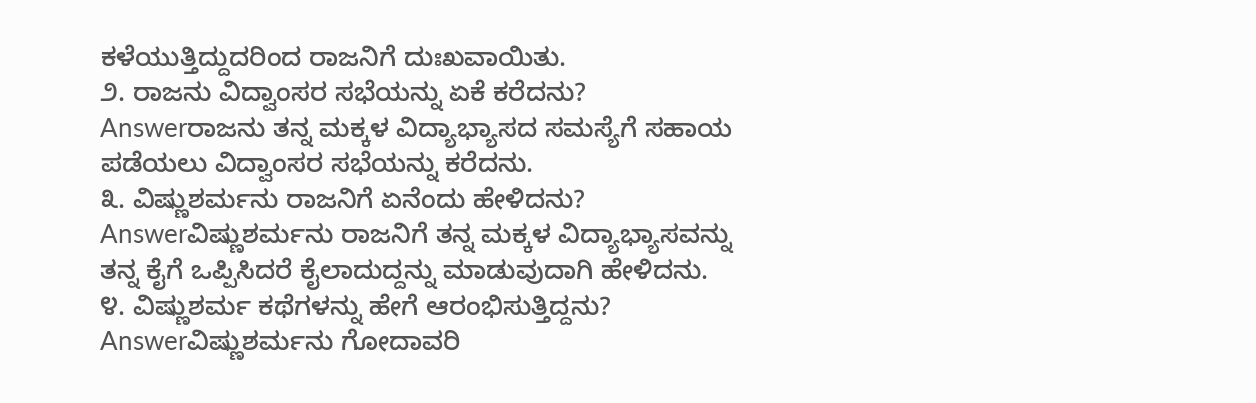ಕಳೆಯುತ್ತಿದ್ದುದರಿಂದ ರಾಜನಿಗೆ ದುಃಖವಾಯಿತು.
೨. ರಾಜನು ವಿದ್ವಾಂಸರ ಸಭೆಯನ್ನು ಏಕೆ ಕರೆದನು?
Answerರಾಜನು ತನ್ನ ಮಕ್ಕಳ ವಿದ್ಯಾಭ್ಯಾಸದ ಸಮಸ್ಯೆಗೆ ಸಹಾಯ ಪಡೆಯಲು ವಿದ್ವಾಂಸರ ಸಭೆಯನ್ನು ಕರೆದನು.
೩. ವಿಷ್ಣುಶರ್ಮನು ರಾಜನಿಗೆ ಏನೆಂದು ಹೇಳಿದನು?
Answerವಿಷ್ಣುಶರ್ಮನು ರಾಜನಿಗೆ ತನ್ನ ಮಕ್ಕಳ ವಿದ್ಯಾಭ್ಯಾಸವನ್ನು ತನ್ನ ಕೈಗೆ ಒಪ್ಪಿಸಿದರೆ ಕೈಲಾದುದ್ದನ್ನು ಮಾಡುವುದಾಗಿ ಹೇಳಿದನು.
೪. ವಿಷ್ಣುಶರ್ಮ ಕಥೆಗಳನ್ನು ಹೇಗೆ ಆರಂಭಿಸುತ್ತಿದ್ದನು?
Answerವಿಷ್ಣುಶರ್ಮನು ಗೋದಾವರಿ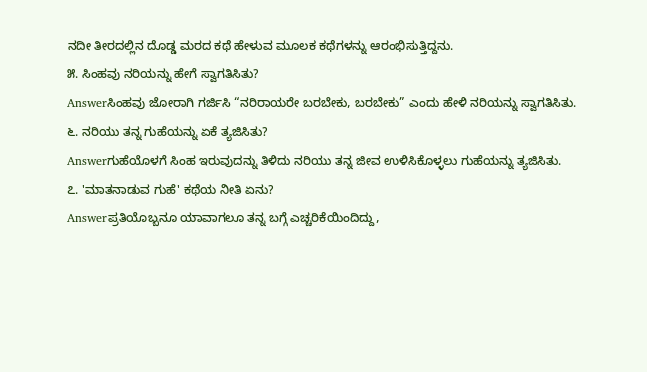ನದೀ ತೀರದಲ್ಲಿನ ದೊಡ್ಡ ಮರದ ಕಥೆ ಹೇಳುವ ಮೂಲಕ ಕಥೆಗಳನ್ನು ಆರಂಭಿಸುತ್ತಿದ್ದನು.
೫. ಸಿಂಹವು ನರಿಯನ್ನು ಹೇಗೆ ಸ್ವಾಗತಿಸಿತು?
Answerಸಿಂಹವು ಜೋರಾಗಿ ಗರ್ಜಿಸಿ “ನರಿರಾಯರೇ ಬರಬೇಕು, ಬರಬೇಕು” ಎಂದು ಹೇಳಿ ನರಿಯನ್ನು ಸ್ವಾಗತಿಸಿತು.
೬. ನರಿಯು ತನ್ನ ಗುಹೆಯನ್ನು ಏಕೆ ತ್ಯಜಿಸಿತು?
Answerಗುಹೆಯೊಳಗೆ ಸಿಂಹ ಇರುವುದನ್ನು ತಿಳಿದು ನರಿಯು ತನ್ನ ಜೀವ ಉಳಿಸಿಕೊಳ್ಳಲು ಗುಹೆಯನ್ನು ತ್ಯಜಿಸಿತು.
೭. 'ಮಾತನಾಡುವ ಗುಹೆ' ಕಥೆಯ ನೀತಿ ಏನು?
Answerಪ್ರತಿಯೊಬ್ಬನೂ ಯಾವಾಗಲೂ ತನ್ನ ಬಗ್ಗೆ ಎಚ್ಚರಿಕೆಯಿಂದಿದ್ದು,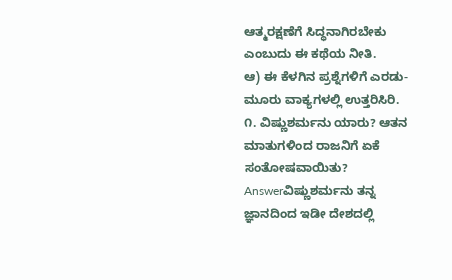ಆತ್ಮರಕ್ಷಣೆಗೆ ಸಿದ್ಧನಾಗಿರಬೇಕು ಎಂಬುದು ಈ ಕಥೆಯ ನೀತಿ.
ಆ) ಈ ಕೆಳಗಿನ ಪ್ರಶ್ನೆಗಳಿಗೆ ಎರಡು-ಮೂರು ವಾಕ್ಯಗಳಲ್ಲಿ ಉತ್ತರಿಸಿರಿ.
೧. ವಿಷ್ಣುಶರ್ಮನು ಯಾರು? ಆತನ ಮಾತುಗಳಿಂದ ರಾಜನಿಗೆ ಏಕೆ ಸಂತೋಷವಾಯಿತು?
Answerವಿಷ್ಣುಶರ್ಮನು ತನ್ನ ಜ್ಞಾನದಿಂದ ಇಡೀ ದೇಶದಲ್ಲಿ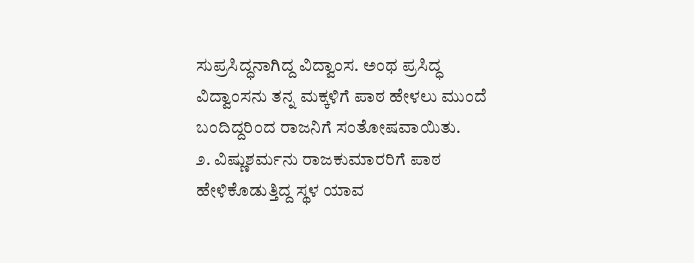ಸುಪ್ರಸಿದ್ಧನಾಗಿದ್ದ ವಿದ್ವಾಂಸ. ಅಂಥ ಪ್ರಸಿದ್ಧ ವಿದ್ವಾಂಸನು ತನ್ನ ಮಕ್ಕಳಿಗೆ ಪಾಠ ಹೇಳಲು ಮುಂದೆ ಬಂದಿದ್ದರಿಂದ ರಾಜನಿಗೆ ಸಂತೋಷವಾಯಿತು.
೨. ವಿಷ್ಣುಶರ್ಮನು ರಾಜಕುಮಾರರಿಗೆ ಪಾಠ ಹೇಳಿಕೊಡುತ್ತಿದ್ದ ಸ್ಥಳ ಯಾವ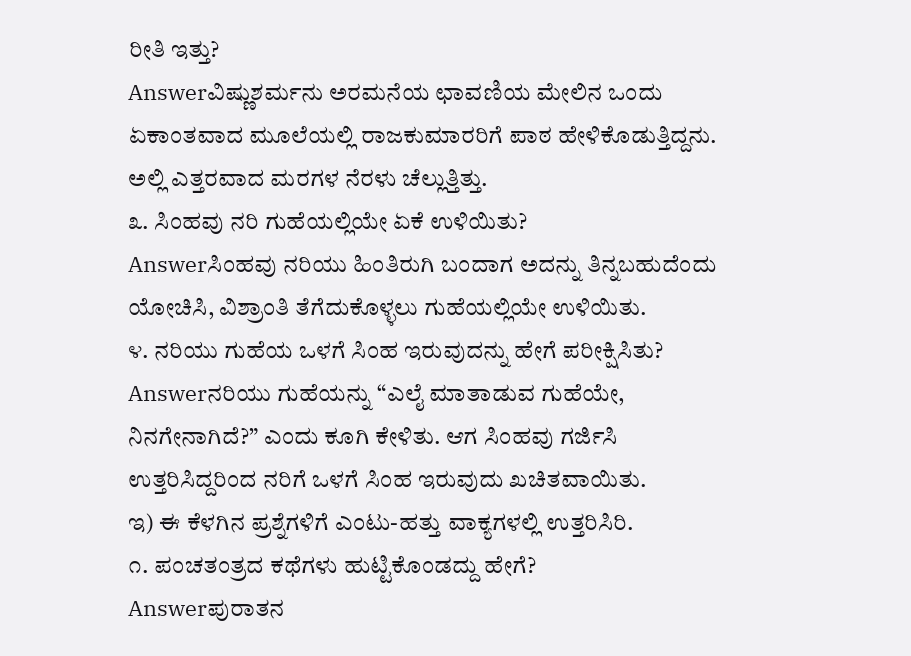ರೀತಿ ಇತ್ತು?
Answerವಿಷ್ಣುಶರ್ಮನು ಅರಮನೆಯ ಛಾವಣಿಯ ಮೇಲಿನ ಒಂದು ಏಕಾಂತವಾದ ಮೂಲೆಯಲ್ಲಿ ರಾಜಕುಮಾರರಿಗೆ ಪಾಠ ಹೇಳಿಕೊಡುತ್ತಿದ್ದನು. ಅಲ್ಲಿ ಎತ್ತರವಾದ ಮರಗಳ ನೆರಳು ಚೆಲ್ಲುತ್ತಿತ್ತು.
೩. ಸಿಂಹವು ನರಿ ಗುಹೆಯಲ್ಲಿಯೇ ಏಕೆ ಉಳಿಯಿತು?
Answerಸಿಂಹವು ನರಿಯು ಹಿಂತಿರುಗಿ ಬಂದಾಗ ಅದನ್ನು ತಿನ್ನಬಹುದೆಂದು ಯೋಚಿಸಿ, ವಿಶ್ರಾಂತಿ ತೆಗೆದುಕೊಳ್ಳಲು ಗುಹೆಯಲ್ಲಿಯೇ ಉಳಿಯಿತು.
೪. ನರಿಯು ಗುಹೆಯ ಒಳಗೆ ಸಿಂಹ ಇರುವುದನ್ನು ಹೇಗೆ ಪರೀಕ್ಷಿಸಿತು?
Answerನರಿಯು ಗುಹೆಯನ್ನು “ಎಲೈ ಮಾತಾಡುವ ಗುಹೆಯೇ, ನಿನಗೇನಾಗಿದೆ?” ಎಂದು ಕೂಗಿ ಕೇಳಿತು. ಆಗ ಸಿಂಹವು ಗರ್ಜಿಸಿ ಉತ್ತರಿಸಿದ್ದರಿಂದ ನರಿಗೆ ಒಳಗೆ ಸಿಂಹ ಇರುವುದು ಖಚಿತವಾಯಿತು.
ಇ) ಈ ಕೆಳಗಿನ ಪ್ರಶ್ನೆಗಳಿಗೆ ಎಂಟು-ಹತ್ತು ವಾಕ್ಯಗಳಲ್ಲಿ ಉತ್ತರಿಸಿರಿ.
೧. ಪಂಚತಂತ್ರದ ಕಥೆಗಳು ಹುಟ್ಟಿಕೊಂಡದ್ದು ಹೇಗೆ?
Answerಪುರಾತನ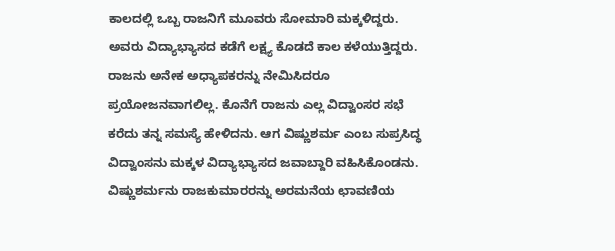ಕಾಲದಲ್ಲಿ ಒಬ್ಬ ರಾಜನಿಗೆ ಮೂವರು ಸೋಮಾರಿ ಮಕ್ಕಳಿದ್ದರು. ಅವರು ವಿದ್ಯಾಭ್ಯಾಸದ ಕಡೆಗೆ ಲಕ್ಷ್ಯ ಕೊಡದೆ ಕಾಲ ಕಳೆಯುತ್ತಿದ್ದರು. ರಾಜನು ಅನೇಕ ಅಧ್ಯಾಪಕರನ್ನು ನೇಮಿಸಿದರೂ ಪ್ರಯೋಜನವಾಗಲಿಲ್ಲ. ಕೊನೆಗೆ ರಾಜನು ಎಲ್ಲ ವಿದ್ವಾಂಸರ ಸಭೆ ಕರೆದು ತನ್ನ ಸಮಸ್ಯೆ ಹೇಳಿದನು. ಆಗ ವಿಷ್ಣುಶರ್ಮ ಎಂಬ ಸುಪ್ರಸಿದ್ಧ ವಿದ್ವಾಂಸನು ಮಕ್ಕಳ ವಿದ್ಯಾಭ್ಯಾಸದ ಜವಾಬ್ದಾರಿ ವಹಿಸಿಕೊಂಡನು. ವಿಷ್ಣುಶರ್ಮನು ರಾಜಕುಮಾರರನ್ನು ಅರಮನೆಯ ಛಾವಣಿಯ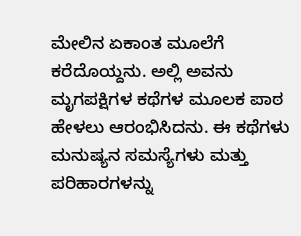ಮೇಲಿನ ಏಕಾಂತ ಮೂಲೆಗೆ ಕರೆದೊಯ್ದನು. ಅಲ್ಲಿ ಅವನು ಮೃಗಪಕ್ಷಿಗಳ ಕಥೆಗಳ ಮೂಲಕ ಪಾಠ ಹೇಳಲು ಆರಂಭಿಸಿದನು. ಈ ಕಥೆಗಳು ಮನುಷ್ಯನ ಸಮಸ್ಯೆಗಳು ಮತ್ತು ಪರಿಹಾರಗಳನ್ನು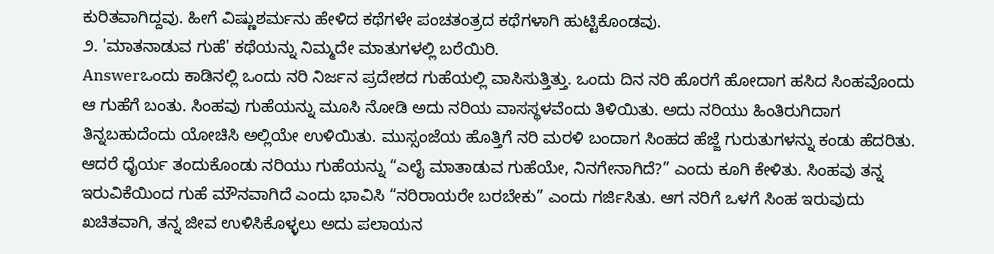ಕುರಿತವಾಗಿದ್ದವು. ಹೀಗೆ ವಿಷ್ಣುಶರ್ಮನು ಹೇಳಿದ ಕಥೆಗಳೇ ಪಂಚತಂತ್ರದ ಕಥೆಗಳಾಗಿ ಹುಟ್ಟಿಕೊಂಡವು.
೨. 'ಮಾತನಾಡುವ ಗುಹೆ' ಕಥೆಯನ್ನು ನಿಮ್ಮದೇ ಮಾತುಗಳಲ್ಲಿ ಬರೆಯಿರಿ.
Answerಒಂದು ಕಾಡಿನಲ್ಲಿ ಒಂದು ನರಿ ನಿರ್ಜನ ಪ್ರದೇಶದ ಗುಹೆಯಲ್ಲಿ ವಾಸಿಸುತ್ತಿತ್ತು. ಒಂದು ದಿನ ನರಿ ಹೊರಗೆ ಹೋದಾಗ ಹಸಿದ ಸಿಂಹವೊಂದು ಆ ಗುಹೆಗೆ ಬಂತು. ಸಿಂಹವು ಗುಹೆಯನ್ನು ಮೂಸಿ ನೋಡಿ ಅದು ನರಿಯ ವಾಸಸ್ಥಳವೆಂದು ತಿಳಿಯಿತು. ಅದು ನರಿಯು ಹಿಂತಿರುಗಿದಾಗ ತಿನ್ನಬಹುದೆಂದು ಯೋಚಿಸಿ ಅಲ್ಲಿಯೇ ಉಳಿಯಿತು. ಮುಸ್ಸಂಜೆಯ ಹೊತ್ತಿಗೆ ನರಿ ಮರಳಿ ಬಂದಾಗ ಸಿಂಹದ ಹೆಜ್ಜೆ ಗುರುತುಗಳನ್ನು ಕಂಡು ಹೆದರಿತು. ಆದರೆ ಧೈರ್ಯ ತಂದುಕೊಂಡು ನರಿಯು ಗುಹೆಯನ್ನು “ಎಲೈ ಮಾತಾಡುವ ಗುಹೆಯೇ, ನಿನಗೇನಾಗಿದೆ?” ಎಂದು ಕೂಗಿ ಕೇಳಿತು. ಸಿಂಹವು ತನ್ನ ಇರುವಿಕೆಯಿಂದ ಗುಹೆ ಮೌನವಾಗಿದೆ ಎಂದು ಭಾವಿಸಿ “ನರಿರಾಯರೇ ಬರಬೇಕು” ಎಂದು ಗರ್ಜಿಸಿತು. ಆಗ ನರಿಗೆ ಒಳಗೆ ಸಿಂಹ ಇರುವುದು ಖಚಿತವಾಗಿ, ತನ್ನ ಜೀವ ಉಳಿಸಿಕೊಳ್ಳಲು ಅದು ಪಲಾಯನ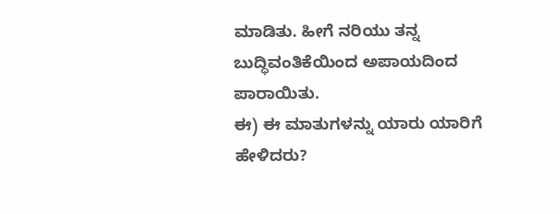ಮಾಡಿತು. ಹೀಗೆ ನರಿಯು ತನ್ನ ಬುದ್ಧಿವಂತಿಕೆಯಿಂದ ಅಪಾಯದಿಂದ ಪಾರಾಯಿತು.
ಈ) ಈ ಮಾತುಗಳನ್ನು ಯಾರು ಯಾರಿಗೆ ಹೇಳಿದರು?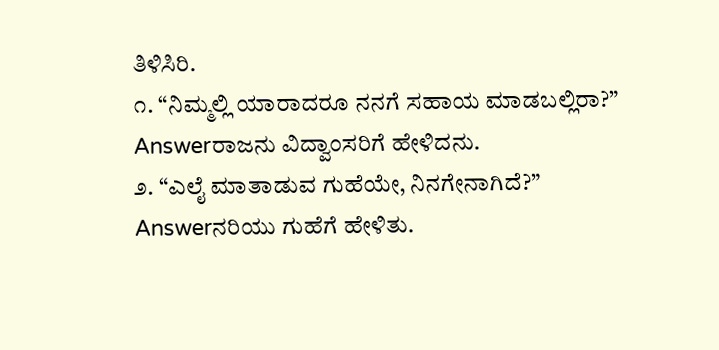ತಿಳಿಸಿರಿ.
೧. “ನಿಮ್ಮಲ್ಲಿ ಯಾರಾದರೂ ನನಗೆ ಸಹಾಯ ಮಾಡಬಲ್ಲಿರಾ?”
Answerರಾಜನು ವಿದ್ವಾಂಸರಿಗೆ ಹೇಳಿದನು.
೨. “ಎಲೈ ಮಾತಾಡುವ ಗುಹೆಯೇ, ನಿನಗೇನಾಗಿದೆ?”
Answerನರಿಯು ಗುಹೆಗೆ ಹೇಳಿತು.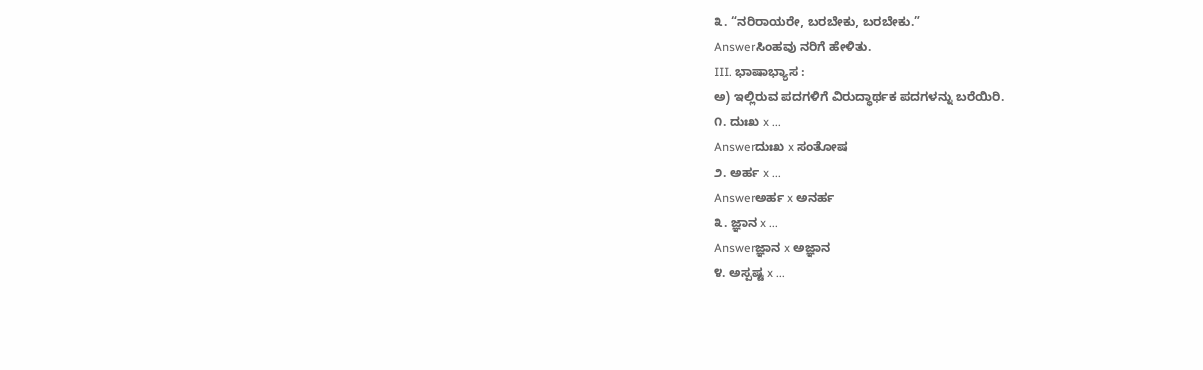೩. “ನರಿರಾಯರೇ, ಬರಬೇಕು, ಬರಬೇಕು.”
Answerಸಿಂಹವು ನರಿಗೆ ಹೇಳಿತು.
III. ಭಾಷಾಭ್ಯಾಸ :
ಅ) ಇಲ್ಲಿರುವ ಪದಗಳಿಗೆ ವಿರುದ್ಧಾರ್ಥಕ ಪದಗಳನ್ನು ಬರೆಯಿರಿ.
೧. ದುಃಖ x ...
Answerದುಃಖ x ಸಂತೋಷ
೨. ಅರ್ಹ x ...
Answerಅರ್ಹ x ಅನರ್ಹ
೩. ಜ್ಞಾನ x ...
Answerಜ್ಞಾನ x ಅಜ್ಞಾನ
೪. ಅಸ್ಪಷ್ಟ x ...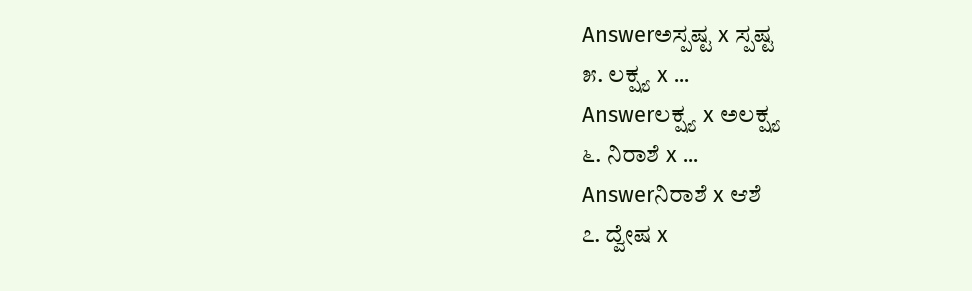Answerಅಸ್ಪಷ್ಟ x ಸ್ಪಷ್ಟ
೫. ಲಕ್ಷ್ಯ x ...
Answerಲಕ್ಷ್ಯ x ಅಲಕ್ಷ್ಯ
೬. ನಿರಾಶೆ x ...
Answerನಿರಾಶೆ x ಆಶೆ
೭. ದ್ವೇಷ x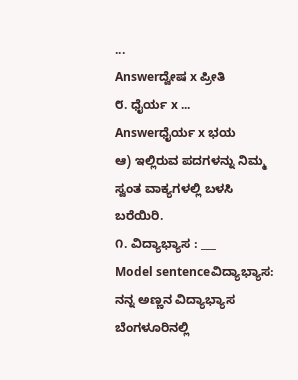...
Answerದ್ವೇಷ x ಪ್ರೀತಿ
೮. ಧೈರ್ಯ x ...
Answerಧೈರ್ಯ x ಭಯ
ಆ) ಇಲ್ಲಿರುವ ಪದಗಳನ್ನು ನಿಮ್ಮ ಸ್ವಂತ ವಾಕ್ಯಗಳಲ್ಲಿ ಬಳಸಿ ಬರೆಯಿರಿ.
೧. ವಿದ್ಯಾಭ್ಯಾಸ : ___
Model sentenceವಿದ್ಯಾಭ್ಯಾಸ: ನನ್ನ ಅಣ್ಣನ ವಿದ್ಯಾಭ್ಯಾಸ ಬೆಂಗಳೂರಿನಲ್ಲಿ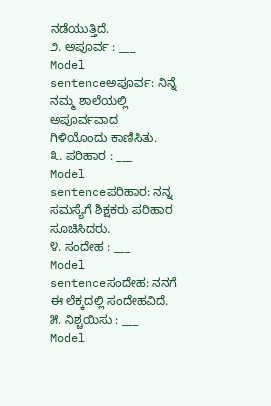ನಡೆಯುತ್ತಿದೆ.
೨. ಅಪೂರ್ವ : ___
Model sentenceಅಪೂರ್ವ: ನಿನ್ನೆ ನಮ್ಮ ಶಾಲೆಯಲ್ಲಿ ಅಪೂರ್ವವಾದ ಗಿಳಿಯೊಂದು ಕಾಣಿಸಿತು.
೩. ಪರಿಹಾರ : ___
Model sentenceಪರಿಹಾರ: ನನ್ನ ಸಮಸ್ಯೆಗೆ ಶಿಕ್ಷಕರು ಪರಿಹಾರ ಸೂಚಿಸಿದರು.
೪. ಸಂದೇಹ : ___
Model sentenceಸಂದೇಹ: ನನಗೆ ಈ ಲೆಕ್ಕದಲ್ಲಿ ಸಂದೇಹವಿದೆ.
೫. ನಿಶ್ಚಯಿಸು : ___
Model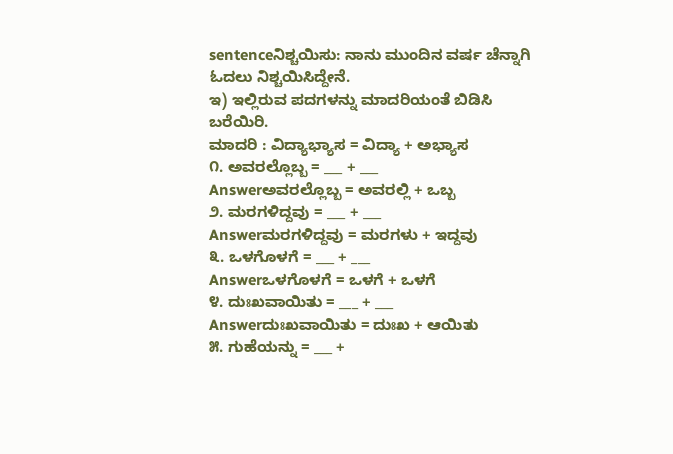sentenceನಿಶ್ಚಯಿಸು: ನಾನು ಮುಂದಿನ ವರ್ಷ ಚೆನ್ನಾಗಿ ಓದಲು ನಿಶ್ಚಯಿಸಿದ್ದೇನೆ.
ಇ) ಇಲ್ಲಿರುವ ಪದಗಳನ್ನು ಮಾದರಿಯಂತೆ ಬಿಡಿಸಿ ಬರೆಯಿರಿ.
ಮಾದರಿ : ವಿದ್ಯಾಭ್ಯಾಸ = ವಿದ್ಯಾ + ಅಭ್ಯಾಸ
೧. ಅವರಲ್ಲೊಬ್ಬ = ___ + ___
Answerಅವರಲ್ಲೊಬ್ಬ = ಅವರಲ್ಲಿ + ಒಬ್ಬ
೨. ಮರಗಳಿದ್ದವು = ___ + ___
Answerಮರಗಳಿದ್ದವು = ಮರಗಳು + ಇದ್ದವು
೩. ಒಳಗೊಳಗೆ = ___ + ___
Answerಒಳಗೊಳಗೆ = ಒಳಗೆ + ಒಳಗೆ
೪. ದುಃಖವಾಯಿತು = ___ + ___
Answerದುಃಖವಾಯಿತು = ದುಃಖ + ಆಯಿತು
೫. ಗುಹೆಯನ್ನು = ___ +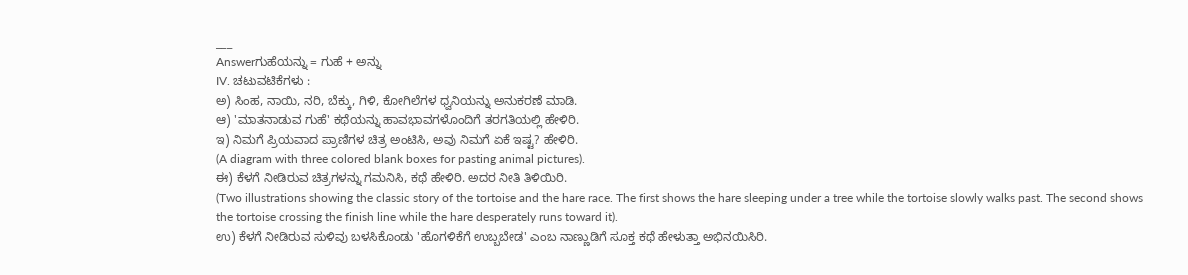___
Answerಗುಹೆಯನ್ನು = ಗುಹೆ + ಅನ್ನು
IV. ಚಟುವಟಿಕೆಗಳು :
ಅ) ಸಿಂಹ, ನಾಯಿ, ನರಿ, ಬೆಕ್ಕು, ಗಿಳಿ, ಕೋಗಿಲೆಗಳ ಧ್ವನಿಯನ್ನು ಅನುಕರಣೆ ಮಾಡಿ.
ಆ) 'ಮಾತನಾಡುವ ಗುಹೆ' ಕಥೆಯನ್ನು ಹಾವಭಾವಗಳೊಂದಿಗೆ ತರಗತಿಯಲ್ಲಿ ಹೇಳಿರಿ.
ಇ) ನಿಮಗೆ ಪ್ರಿಯವಾದ ಪ್ರಾಣಿಗಳ ಚಿತ್ರ ಅಂಟಿಸಿ, ಅವು ನಿಮಗೆ ಏಕೆ ಇಷ್ಟ? ಹೇಳಿರಿ.
(A diagram with three colored blank boxes for pasting animal pictures).
ಈ) ಕೆಳಗೆ ನೀಡಿರುವ ಚಿತ್ರಗಳನ್ನು ಗಮನಿಸಿ, ಕಥೆ ಹೇಳಿರಿ. ಅದರ ನೀತಿ ತಿಳಿಯಿರಿ.
(Two illustrations showing the classic story of the tortoise and the hare race. The first shows the hare sleeping under a tree while the tortoise slowly walks past. The second shows the tortoise crossing the finish line while the hare desperately runs toward it).
ಉ) ಕೆಳಗೆ ನೀಡಿರುವ ಸುಳಿವು ಬಳಸಿಕೊಂಡು 'ಹೊಗಳಿಕೆಗೆ ಉಬ್ಬಬೇಡ' ಎಂಬ ನಾಣ್ಣುಡಿಗೆ ಸೂಕ್ತ ಕಥೆ ಹೇಳುತ್ತಾ ಅಭಿನಯಿಸಿರಿ.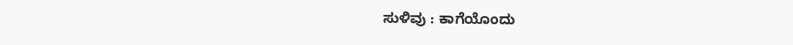ಸುಳಿವು : ಕಾಗೆಯೊಂದು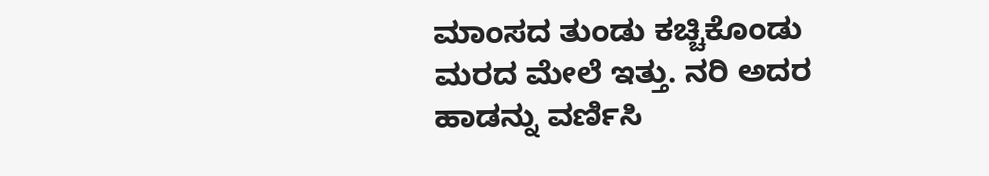ಮಾಂಸದ ತುಂಡು ಕಚ್ಚಿಕೊಂಡು ಮರದ ಮೇಲೆ ಇತ್ತು. ನರಿ ಅದರ ಹಾಡನ್ನು ವರ್ಣಿಸಿ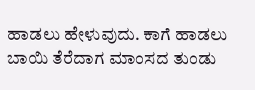ಹಾಡಲು ಹೇಳುವುದು. ಕಾಗೆ ಹಾಡಲು ಬಾಯಿ ತೆರೆದಾಗ ಮಾಂಸದ ತುಂಡು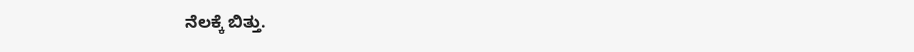ನೆಲಕ್ಕೆ ಬಿತ್ತು.